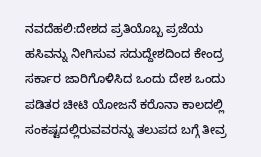ನವದೆಹಲಿ:ದೇಶದ ಪ್ರತಿಯೊಬ್ಬ ಪ್ರಜೆಯ ಹಸಿವನ್ನು ನೀಗಿಸುವ ಸದುದ್ದೇಶದಿಂದ ಕೇಂದ್ರ ಸರ್ಕಾರ ಜಾರಿಗೊಳಿಸಿದ ಒಂದು ದೇಶ ಒಂದು ಪಡಿತರ ಚೀಟಿ ಯೋಜನೆ ಕರೊನಾ ಕಾಲದಲ್ಲಿ ಸಂಕಷ್ಟದಲ್ಲಿರುವವರನ್ನು ತಲುಪದ ಬಗ್ಗೆ ತೀವ್ರ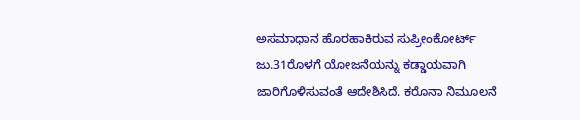ಅಸಮಾಧಾನ ಹೊರಹಾಕಿರುವ ಸುಪ್ರೀಂಕೋರ್ಟ್ ಜು.31ರೊಳಗೆ ಯೋಜನೆಯನ್ನು ಕಡ್ಡಾಯವಾಗಿ ಜಾರಿಗೊಳಿಸುವಂತೆ ಆದೇಶಿಸಿದೆ. ಕರೊನಾ ನಿಮೂಲನೆ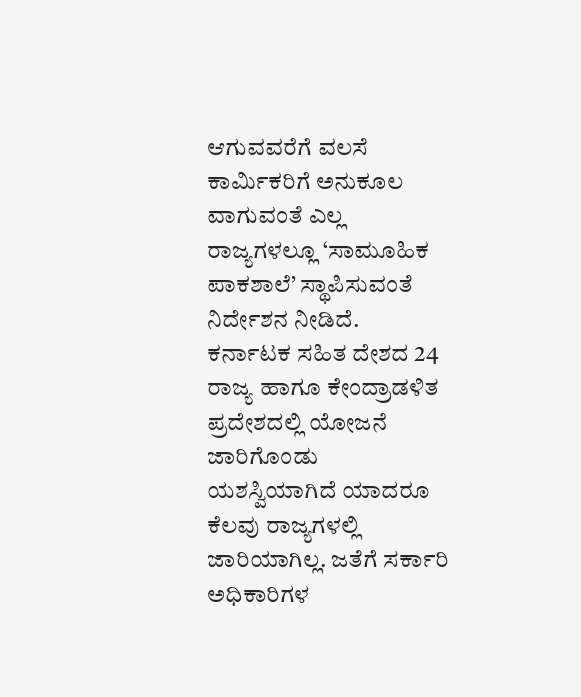ಆಗುವವರೆಗೆ ವಲಸೆ ಕಾರ್ವಿುಕರಿಗೆ ಅನುಕೂಲ ವಾಗುವಂತೆ ಎಲ್ಲ ರಾಜ್ಯಗಳಲ್ಲೂ ‘ಸಾಮೂಹಿಕ ಪಾಕಶಾಲೆ’ ಸ್ಥಾಪಿಸುವಂತೆ ನಿರ್ದೇಶನ ನೀಡಿದೆ.
ಕರ್ನಾಟಕ ಸಹಿತ ದೇಶದ 24 ರಾಜ್ಯ ಹಾಗೂ ಕೇಂದ್ರಾಡಳಿತ ಪ್ರದೇಶದಲ್ಲಿ ಯೋಜನೆ ಜಾರಿಗೊಂಡು ಯಶಸ್ವಿಯಾಗಿದೆ ಯಾದರೂ ಕೆಲವು ರಾಜ್ಯಗಳಲ್ಲಿ ಜಾರಿಯಾಗಿಲ್ಲ. ಜತೆಗೆ ಸರ್ಕಾರಿ ಅಧಿಕಾರಿಗಳ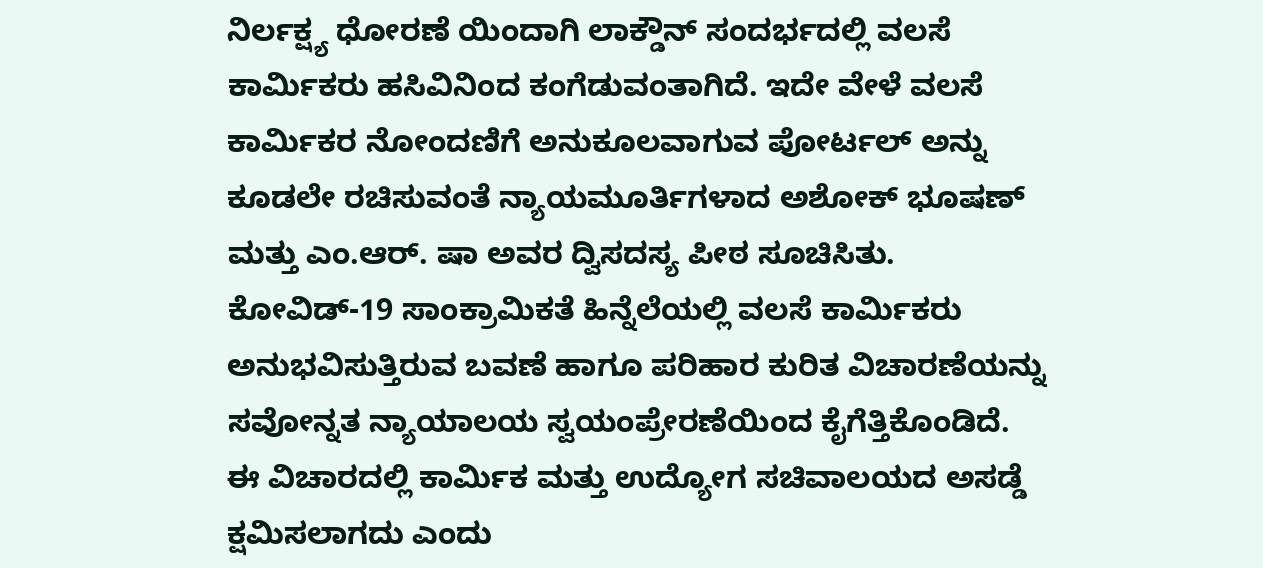ನಿರ್ಲಕ್ಷ್ಯ ಧೋರಣೆ ಯಿಂದಾಗಿ ಲಾಕ್ಡೌನ್ ಸಂದರ್ಭದಲ್ಲಿ ವಲಸೆ ಕಾರ್ವಿುಕರು ಹಸಿವಿನಿಂದ ಕಂಗೆಡುವಂತಾಗಿದೆ. ಇದೇ ವೇಳೆ ವಲಸೆ ಕಾರ್ವಿುಕರ ನೋಂದಣಿಗೆ ಅನುಕೂಲವಾಗುವ ಪೋರ್ಟಲ್ ಅನ್ನು ಕೂಡಲೇ ರಚಿಸುವಂತೆ ನ್ಯಾಯಮೂರ್ತಿಗಳಾದ ಅಶೋಕ್ ಭೂಷಣ್ ಮತ್ತು ಎಂ.ಆರ್. ಷಾ ಅವರ ದ್ವಿಸದಸ್ಯ ಪೀಠ ಸೂಚಿಸಿತು.
ಕೋವಿಡ್-19 ಸಾಂಕ್ರಾಮಿಕತೆ ಹಿನ್ನೆಲೆಯಲ್ಲಿ ವಲಸೆ ಕಾರ್ವಿುಕರು ಅನುಭವಿಸುತ್ತಿರುವ ಬವಣೆ ಹಾಗೂ ಪರಿಹಾರ ಕುರಿತ ವಿಚಾರಣೆಯನ್ನು ಸವೋನ್ನತ ನ್ಯಾಯಾಲಯ ಸ್ವಯಂಪ್ರೇರಣೆಯಿಂದ ಕೈಗೆತ್ತಿಕೊಂಡಿದೆ.
ಈ ವಿಚಾರದಲ್ಲಿ ಕಾರ್ವಿುಕ ಮತ್ತು ಉದ್ಯೋಗ ಸಚಿವಾಲಯದ ಅಸಡ್ಡೆ ಕ್ಷಮಿಸಲಾಗದು ಎಂದು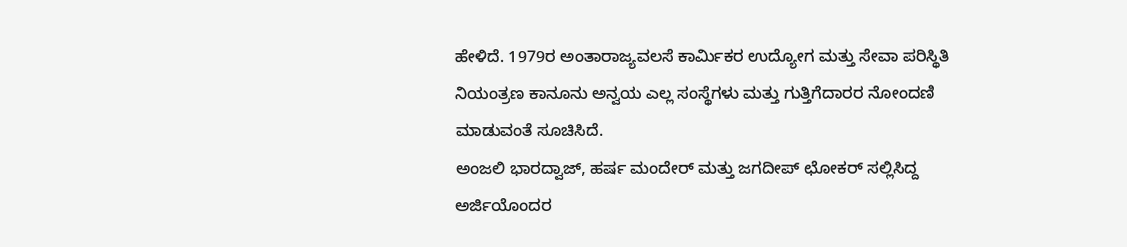ಹೇಳಿದೆ. 1979ರ ಅಂತಾರಾಜ್ಯವಲಸೆ ಕಾರ್ವಿುಕರ ಉದ್ಯೋಗ ಮತ್ತು ಸೇವಾ ಪರಿಸ್ಥಿತಿ ನಿಯಂತ್ರಣ ಕಾನೂನು ಅನ್ವಯ ಎಲ್ಲ ಸಂಸ್ಥೆಗಳು ಮತ್ತು ಗುತ್ತಿಗೆದಾರರ ನೋಂದಣಿ ಮಾಡುವಂತೆ ಸೂಚಿಸಿದೆ.
ಅಂಜಲಿ ಭಾರದ್ವಾಜ್, ಹರ್ಷ ಮಂದೇರ್ ಮತ್ತು ಜಗದೀಪ್ ಛೋಕರ್ ಸಲ್ಲಿಸಿದ್ದ ಅರ್ಜಿಯೊಂದರ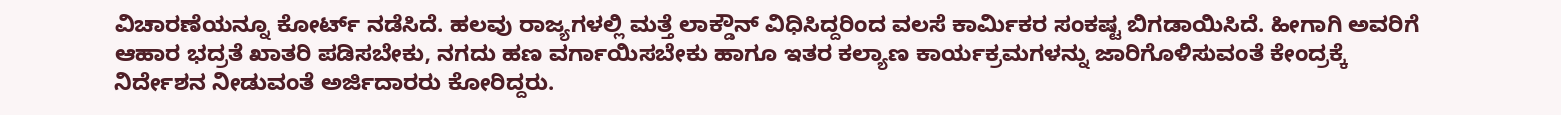ವಿಚಾರಣೆಯನ್ನೂ ಕೋರ್ಟ್ ನಡೆಸಿದೆ. ಹಲವು ರಾಜ್ಯಗಳಲ್ಲಿ ಮತ್ತೆ ಲಾಕ್ಡೌನ್ ವಿಧಿಸಿದ್ದರಿಂದ ವಲಸೆ ಕಾರ್ವಿುಕರ ಸಂಕಷ್ಟ ಬಿಗಡಾಯಿಸಿದೆ. ಹೀಗಾಗಿ ಅವರಿಗೆ ಆಹಾರ ಭದ್ರತೆ ಖಾತರಿ ಪಡಿಸಬೇಕು, ನಗದು ಹಣ ವರ್ಗಾಯಿಸಬೇಕು ಹಾಗೂ ಇತರ ಕಲ್ಯಾಣ ಕಾರ್ಯಕ್ರಮಗಳನ್ನು ಜಾರಿಗೊಳಿಸುವಂತೆ ಕೇಂದ್ರಕ್ಕೆ ನಿರ್ದೇಶನ ನೀಡುವಂತೆ ಅರ್ಜಿದಾರರು ಕೋರಿದ್ದರು.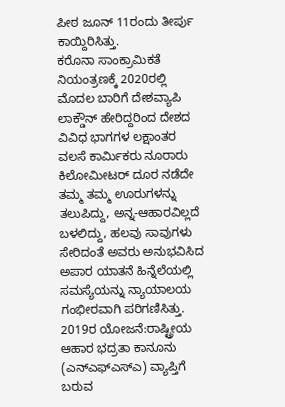ಪೀಠ ಜೂನ್ 11ರಂದು ತೀರ್ಪು ಕಾಯ್ದಿರಿಸಿತ್ತು.
ಕರೊನಾ ಸಾಂಕ್ರಾಮಿಕತೆ ನಿಯಂತ್ರಣಕ್ಕೆ 2020ರಲ್ಲಿ ಮೊದಲ ಬಾರಿಗೆ ದೇಶವ್ಯಾಪಿ ಲಾಕ್ಡೌನ್ ಹೇರಿದ್ದರಿಂದ ದೇಶದ ವಿವಿಧ ಭಾಗಗಳ ಲಕ್ಷಾಂತರ ವಲಸೆ ಕಾರ್ವಿುಕರು ನೂರಾರು ಕಿಲೋಮೀಟರ್ ದೂರ ನಡೆದೇ ತಮ್ಮ ತಮ್ಮ ಊರುಗಳನ್ನು ತಲುಪಿದ್ದು, ಅನ್ನ-ಆಹಾರವಿಲ್ಲದೆ ಬಳಲಿದ್ದು, ಹಲವು ಸಾವುಗಳು ಸೇರಿದಂತೆ ಅವರು ಅನುಭವಿಸಿದ ಅಪಾರ ಯಾತನೆ ಹಿನ್ನೆಲೆಯಲ್ಲಿ ಸಮಸ್ಯೆಯನ್ನು ನ್ಯಾಯಾಲಯ ಗಂಭೀರವಾಗಿ ಪರಿಗಣಿಸಿತ್ತು.
2019ರ ಯೋಜನೆ:ರಾಷ್ಟ್ರೀಯ ಆಹಾರ ಭದ್ರತಾ ಕಾನೂನು (ಎನ್ಎಫ್ಎಸ್ಎ) ವ್ಯಾಪ್ತಿಗೆ ಬರುವ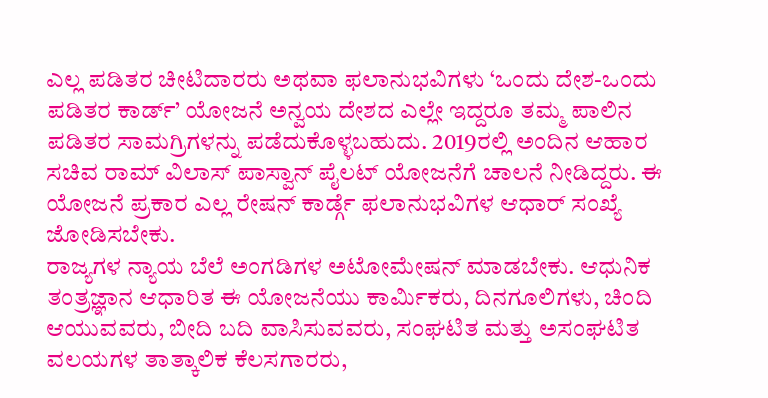ಎಲ್ಲ ಪಡಿತರ ಚೀಟಿದಾರರು ಅಥವಾ ಫಲಾನುಭವಿಗಳು ‘ಒಂದು ದೇಶ-ಒಂದು ಪಡಿತರ ಕಾರ್ಡ್’ ಯೋಜನೆ ಅನ್ವಯ ದೇಶದ ಎಲ್ಲೇ ಇದ್ದರೂ ತಮ್ಮ ಪಾಲಿನ ಪಡಿತರ ಸಾಮಗ್ರಿಗಳನ್ನು ಪಡೆದುಕೊಳ್ಳಬಹುದು. 2019ರಲ್ಲಿ ಅಂದಿನ ಆಹಾರ ಸಚಿವ ರಾಮ್ ವಿಲಾಸ್ ಪಾಸ್ವಾನ್ ಪೈಲಟ್ ಯೋಜನೆಗೆ ಚಾಲನೆ ನೀಡಿದ್ದರು. ಈ ಯೋಜನೆ ಪ್ರಕಾರ ಎಲ್ಲ ರೇಷನ್ ಕಾರ್ಡ್ಗೆ ಫಲಾನುಭವಿಗಳ ಆಧಾರ್ ಸಂಖ್ಯೆ ಜೋಡಿಸಬೇಕು.
ರಾಜ್ಯಗಳ ನ್ಯಾಯ ಬೆಲೆ ಅಂಗಡಿಗಳ ಅಟೋಮೇಷನ್ ಮಾಡಬೇಕು. ಆಧುನಿಕ ತಂತ್ರಜ್ಞಾನ ಆಧಾರಿತ ಈ ಯೋಜನೆಯು ಕಾರ್ವಿುಕರು, ದಿನಗೂಲಿಗಳು, ಚಿಂದಿ ಆಯುವವರು, ಬೀದಿ ಬದಿ ವಾಸಿಸುವವರು, ಸಂಘಟಿತ ಮತ್ತು ಅಸಂಘಟಿತ ವಲಯಗಳ ತಾತ್ಕಾಲಿಕ ಕೆಲಸಗಾರರು,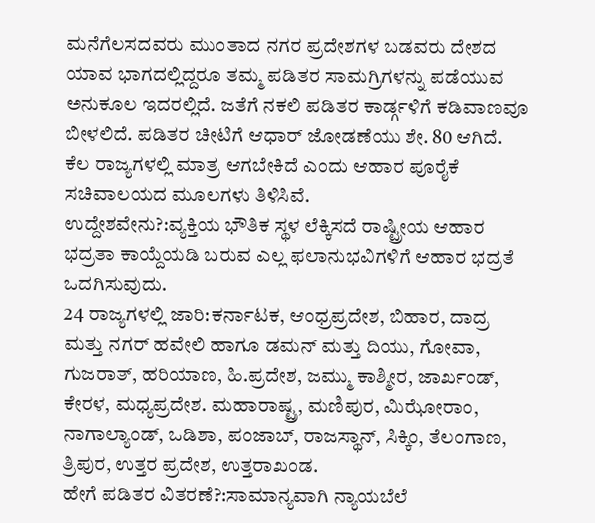ಮನೆಗೆಲಸದವರು ಮುಂತಾದ ನಗರ ಪ್ರದೇಶಗಳ ಬಡವರು ದೇಶದ ಯಾವ ಭಾಗದಲ್ಲಿದ್ದರೂ ತಮ್ಮ ಪಡಿತರ ಸಾಮಗ್ರಿಗಳನ್ನು ಪಡೆಯುವ ಅನುಕೂಲ ಇದರಲ್ಲಿದೆ. ಜತೆಗೆ ನಕಲಿ ಪಡಿತರ ಕಾರ್ಡ್ಗಳಿಗೆ ಕಡಿವಾಣವೂ ಬೀಳಲಿದೆ. ಪಡಿತರ ಚೀಟಿಗೆ ಆಧಾರ್ ಜೋಡಣೆಯು ಶೇ. 80 ಆಗಿದೆ. ಕೆಲ ರಾಜ್ಯಗಳಲ್ಲಿ ಮಾತ್ರ ಆಗಬೇಕಿದೆ ಎಂದು ಆಹಾರ ಪೂರೈಕೆ ಸಚಿವಾಲಯದ ಮೂಲಗಳು ತಿಳಿಸಿವೆ.
ಉದ್ದೇಶವೇನು?:ವ್ಯಕ್ತಿಯ ಭೌತಿಕ ಸ್ಥಳ ಲೆಕ್ಕಿಸದೆ ರಾಷ್ಟ್ರೀಯ ಆಹಾರ ಭದ್ರತಾ ಕಾಯ್ದೆಯಡಿ ಬರುವ ಎಲ್ಲ ಫಲಾನುಭವಿಗಳಿಗೆ ಆಹಾರ ಭದ್ರತೆ ಒದಗಿಸುವುದು.
24 ರಾಜ್ಯಗಳಲ್ಲಿ ಜಾರಿ:ಕರ್ನಾಟಕ, ಆಂಧ್ರಪ್ರದೇಶ, ಬಿಹಾರ, ದಾದ್ರ ಮತ್ತು ನಗರ್ ಹವೇಲಿ ಹಾಗೂ ಡಮನ್ ಮತ್ತು ದಿಯು, ಗೋವಾ, ಗುಜರಾತ್, ಹರಿಯಾಣ, ಹಿ.ಪ್ರದೇಶ, ಜಮ್ಮು ಕಾಶ್ಮೀರ, ಜಾರ್ಖಂಡ್, ಕೇರಳ, ಮಧ್ಯಪ್ರದೇಶ. ಮಹಾರಾಷ್ಟ್ರ, ಮಣಿಪುರ, ಮಿಝೋರಾಂ, ನಾಗಾಲ್ಯಾಂಡ್, ಒಡಿಶಾ, ಪಂಜಾಬ್, ರಾಜಸ್ಥಾನ್, ಸಿಕ್ಕಿಂ, ತೆಲಂಗಾಣ, ತ್ರಿಪುರ, ಉತ್ತರ ಪ್ರದೇಶ, ಉತ್ತರಾಖಂಡ.
ಹೇಗೆ ಪಡಿತರ ವಿತರಣೆ?:ಸಾಮಾನ್ಯವಾಗಿ ನ್ಯಾಯಬೆಲೆ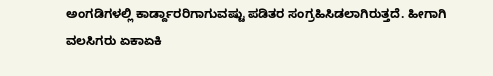ಅಂಗಡಿಗಳಲ್ಲಿ ಕಾರ್ಡ್ದಾರರಿಗಾಗುವಷ್ಟು ಪಡಿತರ ಸಂಗ್ರಹಿಸಿಡಲಾಗಿರುತ್ತದೆ. ಹೀಗಾಗಿ ವಲಸಿಗರು ಏಕಾಏಕಿ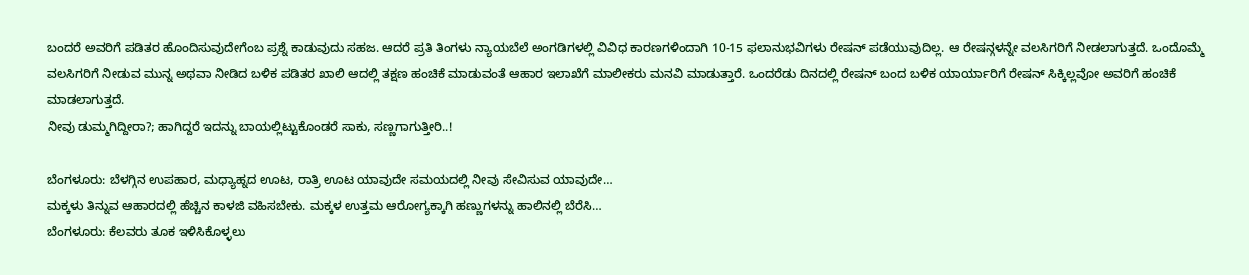ಬಂದರೆ ಅವರಿಗೆ ಪಡಿತರ ಹೊಂದಿಸುವುದೇಗೆಂಬ ಪ್ರಶ್ನೆ ಕಾಡುವುದು ಸಹಜ. ಆದರೆ ಪ್ರತಿ ತಿಂಗಳು ನ್ಯಾಯಬೆಲೆ ಅಂಗಡಿಗಳಲ್ಲಿ ವಿವಿಧ ಕಾರಣಗಳಿಂದಾಗಿ 10-15 ಫಲಾನುಭವಿಗಳು ರೇಷನ್ ಪಡೆಯುವುದಿಲ್ಲ. ಆ ರೇಷನ್ಗಳನ್ನೇ ವಲಸಿಗರಿಗೆ ನೀಡಲಾಗುತ್ತದೆ. ಒಂದೊಮ್ಮೆ ವಲಸಿಗರಿಗೆ ನೀಡುವ ಮುನ್ನ ಅಥವಾ ನೀಡಿದ ಬಳಿಕ ಪಡಿತರ ಖಾಲಿ ಆದಲ್ಲಿ ತಕ್ಷಣ ಹಂಚಿಕೆ ಮಾಡುವಂತೆ ಆಹಾರ ಇಲಾಖೆಗೆ ಮಾಲೀಕರು ಮನವಿ ಮಾಡುತ್ತಾರೆ. ಒಂದರೆಡು ದಿನದಲ್ಲಿ ರೇಷನ್ ಬಂದ ಬಳಿಕ ಯಾರ್ಯಾರಿಗೆ ರೇಷನ್ ಸಿಕ್ಕಿಲ್ಲವೋ ಅವರಿಗೆ ಹಂಚಿಕೆ ಮಾಡಲಾಗುತ್ತದೆ.
ನೀವು ಡುಮ್ಮಗಿದ್ದೀರಾ?; ಹಾಗಿದ್ದರೆ ಇದನ್ನು ಬಾಯಲ್ಲಿಟ್ಟುಕೊಂಡರೆ ಸಾಕು, ಸಣ್ಣಗಾಗುತ್ತೀರಿ..!

ಬೆಂಗಳೂರು: ಬೆಳಗ್ಗಿನ ಉಪಹಾರ, ಮಧ್ಯಾಹ್ನದ ಊಟ, ರಾತ್ರಿ ಊಟ ಯಾವುದೇ ಸಮಯದಲ್ಲಿ ನೀವು ಸೇವಿಸುವ ಯಾವುದೇ…
ಮಕ್ಕಳು ತಿನ್ನುವ ಆಹಾರದಲ್ಲಿ ಹೆಚ್ಚಿನ ಕಾಳಜಿ ವಹಿಸಬೇಕು. ಮಕ್ಕಳ ಉತ್ತಮ ಆರೋಗ್ಯಕ್ಕಾಗಿ ಹಣ್ಣುಗಳನ್ನು ಹಾಲಿನಲ್ಲಿ ಬೆರೆಸಿ…
ಬೆಂಗಳೂರು: ಕೆಲವರು ತೂಕ ಇಳಿಸಿಕೊಳ್ಳಲು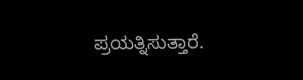ಪ್ರಯತ್ನಿಸುತ್ತಾರೆ.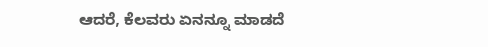ಆದರೆ, ಕೆಲವರು ಏನನ್ನೂ ಮಾಡದೆ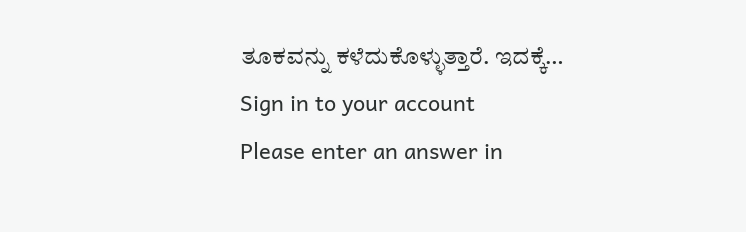ತೂಕವನ್ನು ಕಳೆದುಕೊಳ್ಳುತ್ತಾರೆ. ಇದಕ್ಕೆ…
Sign in to your account
Please enter an answer in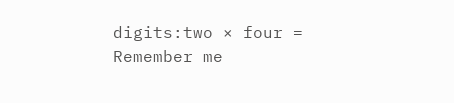digits:two × four =
Remember me